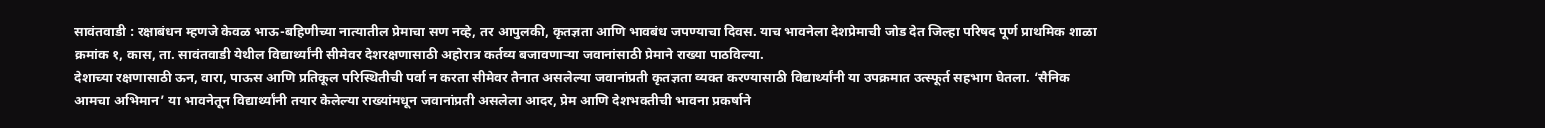सावंतवाडी : रक्षाबंधन म्हणजे केवळ भाऊ-बहिणीच्या नात्यातील प्रेमाचा सण नव्हे, तर आपुलकी, कृतज्ञता आणि भावबंध जपण्याचा दिवस. याच भावनेला देशप्रेमाची जोड देत जिल्हा परिषद पूर्ण प्राथमिक शाळा क्रमांक १, कास, ता. सावंतवाडी येथील विद्यार्थ्यांनी सीमेवर देशरक्षणासाठी अहोरात्र कर्तव्य बजावणाऱ्या जवानांसाठी प्रेमाने राख्या पाठविल्या.
देशाच्या रक्षणासाठी ऊन, वारा, पाऊस आणि प्रतिकूल परिस्थितीची पर्वा न करता सीमेवर तैनात असलेल्या जवानांप्रती कृतज्ञता व्यक्त करण्यासाठी विद्यार्थ्यांनी या उपक्रमात उत्स्फूर्त सहभाग घेतला. ‘सैनिक आमचा अभिमान’ या भावनेतून विद्यार्थ्यांनी तयार केलेल्या राख्यांमधून जवानांप्रती असलेला आदर, प्रेम आणि देशभक्तीची भावना प्रकर्षाने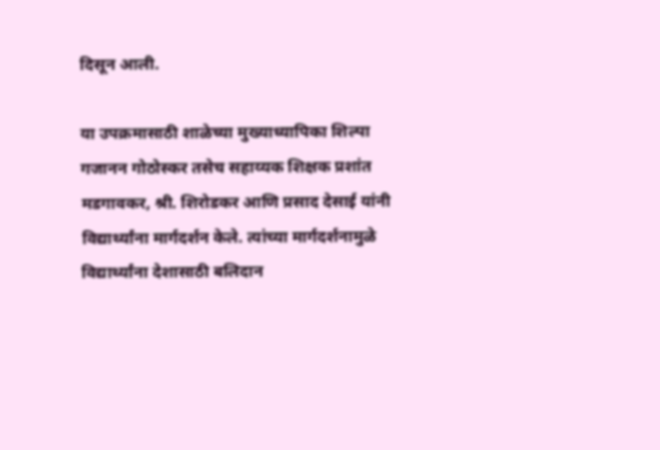दिसून आली.

या उपक्रमासाठी शाळेच्या मुख्याध्यापिका शिल्पा गजानन गोठोस्कर तसेच सहाय्यक शिक्षक प्रशांत मडगावकर, श्री. शिरोडकर आणि प्रसाद देसाई यांनी विद्यार्थ्यांना मार्गदर्शन केले. त्यांच्या मार्गदर्शनामुळे विद्यार्थ्यांना देशासाठी बलिदान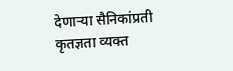देणाऱ्या सैनिकांप्रती कृतज्ञता व्यक्त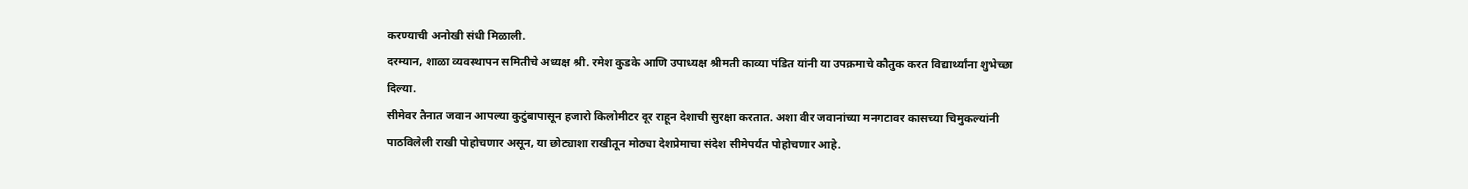करण्याची अनोखी संधी मिळाली.
दरम्यान, शाळा व्यवस्थापन समितीचे अध्यक्ष श्री. रमेश कुडके आणि उपाध्यक्ष श्रीमती काव्या पंडित यांनी या उपक्रमाचे कौतुक करत विद्यार्थ्यांना शुभेच्छा दिल्या.
सीमेवर तैनात जवान आपल्या कुटुंबापासून हजारो किलोमीटर दूर राहून देशाची सुरक्षा करतात. अशा वीर जवानांच्या मनगटावर कासच्या चिमुकल्यांनी पाठविलेली राखी पोहोचणार असून, या छोट्याशा राखीतून मोठ्या देशप्रेमाचा संदेश सीमेपर्यंत पोहोचणार आहे.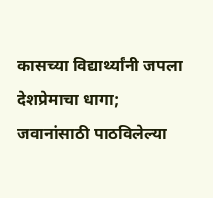कासच्या विद्यार्थ्यांनी जपला देशप्रेमाचा धागा; जवानांसाठी पाठविलेल्या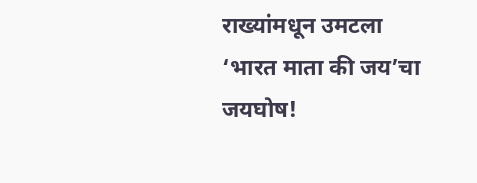राख्यांमधून उमटला ‘भारत माता की जय’चा जयघोष!